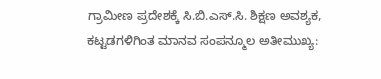ಗ್ರಾಮೀಣ ಪ್ರದೇಶಕ್ಕೆ ಸಿ.ಬಿ.ಎಸ್.ಸಿ. ಶಿಕ್ಷಣ ಅವಶ್ಯಕ, ಕಟ್ಟಡಗಳಿಗಿಂತ ಮಾನವ ಸಂಪನ್ಮೂಲ ಅತೀಮುಖ್ಯ: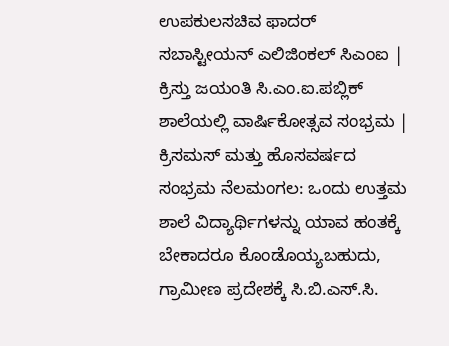ಉಪಕುಲಸಚಿವ ಫಾದರ್ ಸಬಾಸ್ಟೀಯನ್ ಎಲಿಜಿಂಕಲ್ ಸಿಎಂಐ | ಕ್ರಿಸ್ತು ಜಯಂತಿ ಸಿ.ಎಂ.ಐ.ಪಬ್ಲಿಕ್ ಶಾಲೆಯಲ್ಲಿ ವಾರ್ಷಿಕೋತ್ಸವ ಸಂಭ್ರಮ | ಕ್ರಿಸಮಸ್ ಮತ್ತು ಹೊಸವರ್ಷದ ಸಂಭ್ರಮ ನೆಲಮಂಗಲ: ಒಂದು ಉತ್ತಮ ಶಾಲೆ ವಿದ್ಯಾರ್ಥಿಗಳನ್ನು ಯಾವ ಹಂತಕ್ಕೆ ಬೇಕಾದರೂ ಕೊಂಡೊಯ್ಯಬಹುದು, ಗ್ರಾಮೀಣ ಪ್ರದೇಶಕ್ಕೆ ಸಿ.ಬಿ.ಎಸ್.ಸಿ.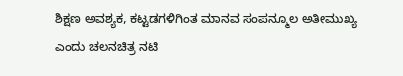ಶಿಕ್ಷಣ ಅವಶ್ಯಕ, ಕಟ್ಟಡಗಳಿಗಿಂತ ಮಾನವ ಸಂಪನ್ಮೂಲ ಅತೀಮುಖ್ಯ ಎಂದು ಚಲನಚಿತ್ರ ನಟಿ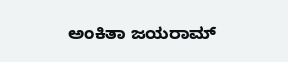ಅಂಕಿತಾ ಜಯರಾಮ್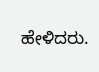ಹೇಳಿದರು.